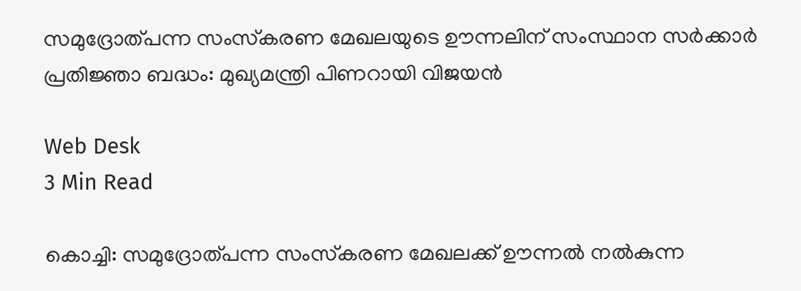സമുദ്രോത്പന്ന സംസ്‌കരണ മേഖലയുടെ ഊന്നലിന് സംസ്ഥാന സര്‍ക്കാര്‍ പ്രതിജ്ഞാ ബദ്ധം: മുഖ്യമന്ത്രി പിണറായി വിജയന്‍

Web Desk
3 Min Read

കൊച്ചി: സമുദ്രോത്പന്ന സംസ്‌കരണ മേഖലക്ക് ഊന്നല്‍ നല്‍കുന്ന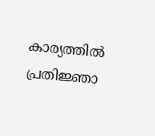കാര്യത്തില്‍ പ്രതിജ്ഞാ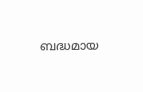ബദ്ധമായ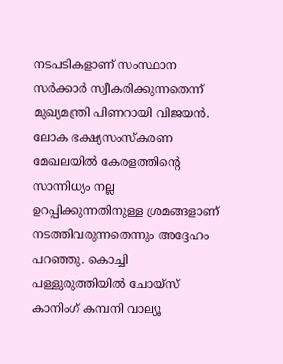നടപടികളാണ് സംസ്ഥാന സര്‍ക്കാര്‍ സ്വീകരിക്കുന്നതെന്ന് മുഖ്യമന്ത്രി പിണറായി വിജയന്‍. ലോക ഭക്ഷ്യസംസ്‌കരണ മേഖലയില്‍ കേരളത്തിന്റെ സാന്നിധ്യം നല്ല ഉറപ്പിക്കുന്നതിനുള്ള ശ്രമങ്ങളാണ് നടത്തിവരുന്നതെന്നും അദ്ദേഹം പറഞ്ഞു. കൊച്ചി പള്ളുരുത്തിയില്‍ ചോയ്സ് കാനിംഗ് കമ്പനി വാല്യൂ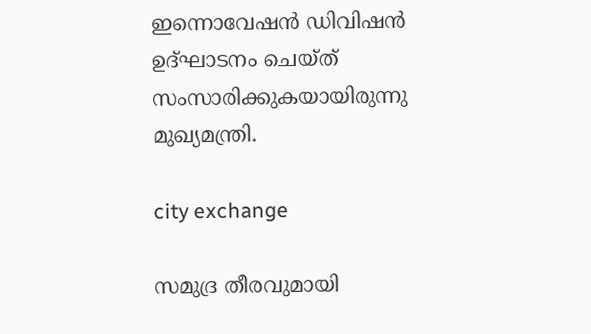ഇന്നൊവേഷന്‍ ഡിവിഷന്‍ ഉദ്ഘാടനം ചെയ്ത് സംസാരിക്കുകയായിരുന്നു മുഖ്യമന്ത്രി.

city exchange

സമുദ്ര തീരവുമായി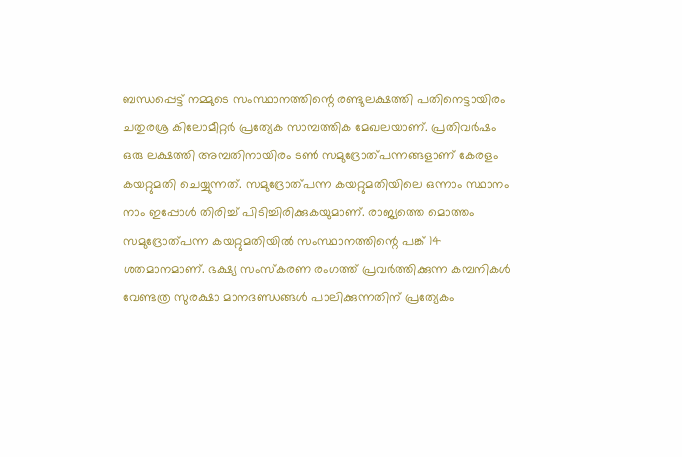ബന്ധപ്പെട്ട് നമ്മുടെ സംസ്ഥാനത്തിന്റെ രണ്ടുലക്ഷത്തി പതിനെട്ടായിരം ചതുരശ്ര കിലോമീറ്റര്‍ പ്രത്യേക സാമ്പത്തിക മേഖലയാണ്. പ്രതിവര്‍ഷം ഒരു ലക്ഷത്തി അമ്പതിനായിരം ടണ്‍ സമുദ്രോത്പന്നങ്ങളാണ് കേരളം കയറ്റുമതി ചെയ്യുന്നത്. സമുദ്രോത്പന്ന കയറ്റുമതിയിലെ ഒന്നാം സ്ഥാനം നാം ഇപ്പോള്‍ തിരിച്ച് പിടിച്ചിരിക്കുകയുമാണ്. രാജ്യത്തെ മൊത്തം സമുദ്രോത്പന്ന കയറ്റുമതിയില്‍ സംസ്ഥാനത്തിന്റെ പങ്ക് 14 ശതമാനമാണ്. ഭക്ഷ്യ സംസ്‌കരണ രംഗത്ത് പ്രവര്‍ത്തിക്കുന്ന കമ്പനികള്‍ വേണ്ടത്ര സുരക്ഷാ മാനദണ്ഡങ്ങള്‍ പാലിക്കുന്നതിന് പ്രത്യേകം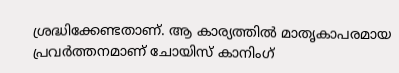ശ്രദ്ധിക്കേണ്ടതാണ്. ആ കാര്യത്തില്‍ മാതൃകാപരമായ പ്രവര്‍ത്തനമാണ് ചോയിസ് കാനിംഗ്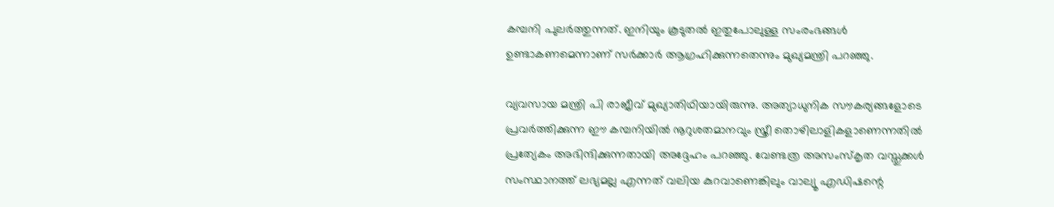കമ്പനി പുലര്‍ത്തുന്നത്. ഇനിയും കൂടുതല്‍ ഇതുപോലുള്ള സംരംഭങ്ങള്‍ ഉണ്ടാകണമെന്നാണ് സര്‍ക്കാര്‍ ആഗ്രഹിക്കുന്നതെന്നും മുഖ്യമന്ത്രി പറഞ്ഞു.

വ്യവസായ മന്ത്രി പി രാജീവ് മുഖ്യാതിഥിയായിരുന്നു. അത്യാധുനിക സൗകര്യങ്ങളോടെ പ്രവര്‍ത്തിക്കുന്ന ഈ കമ്പനിയില്‍ നൂറുശതമാനവും സ്ത്രീ തൊഴിലാളികളാണെന്നതില്‍ പ്രത്യേകം അഭിന്ദിക്കുന്നതായി അദ്ദേഹം പറഞ്ഞു. വേണ്ടത്ര അസംസ്‌കൃത വസ്തുക്കള്‍ സംസ്ഥാനത്ത് ലഭ്യമല്ല എന്നത് വലിയ കുറവാണെങ്കിലും വാല്യൂ എഡിഷന്റെ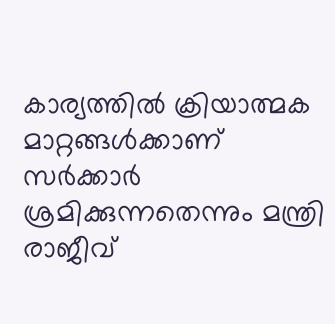കാര്യത്തില്‍ ക്രിയാത്മക മാറ്റങ്ങള്‍ക്കാണ് സര്‍ക്കാര്‍ ശ്രമിക്കുന്നതെന്നും മന്ത്രി രാജീവ്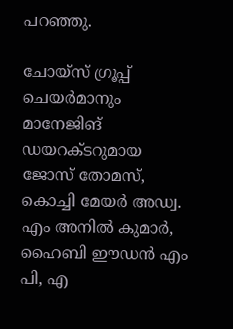പറഞ്ഞു.

ചോയ്സ് ഗ്രൂപ്പ് ചെയര്‍മാനും മാനേജിങ് ഡയറക്ടറുമായ ജോസ് തോമസ്, കൊച്ചി മേയര്‍ അഡ്വ. എം അനില്‍ കുമാര്‍, ഹൈബി ഈഡന്‍ എം പി, എ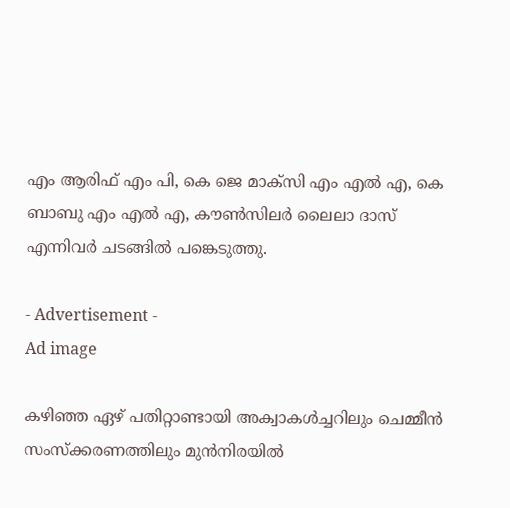എം ആരിഫ് എം പി, കെ ജെ മാക്സി എം എല്‍ എ, കെ ബാബു എം എല്‍ എ, കൗണ്‍സിലര്‍ ലൈലാ ദാസ് എന്നിവര്‍ ചടങ്ങില്‍ പങ്കെടുത്തു.

- Advertisement -
Ad image

കഴിഞ്ഞ ഏഴ് പതിറ്റാണ്ടായി അക്വാകള്‍ച്ചറിലും ചെമ്മീന്‍ സംസ്‌ക്കരണത്തിലും മുന്‍നിരയില്‍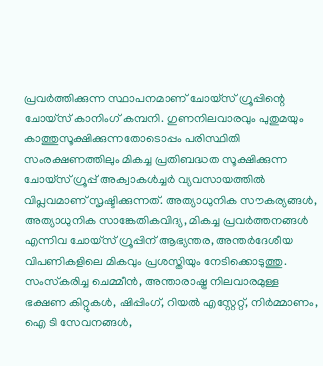പ്രവര്‍ത്തിക്കുന്ന സ്ഥാപനമാണ് ചോയ്സ് ഗ്രൂപ്പിന്റെ ചോയ്സ് കാനിംഗ് കമ്പനി. ഗുണനിലവാരവും പുതുമയും കാത്തുസൂക്ഷിക്കുന്നതോടൊപ്പം പരിസ്ഥിതി സംരക്ഷണത്തിലും മികച്ച പ്രതിബദ്ധത സൂക്ഷിക്കുന്ന ചോയ്സ് ഗ്രൂപ്പ് അക്വാകള്‍ച്ചര്‍ വ്യവസായത്തില്‍ വിപ്ലവമാണ് സൃഷ്ടിക്കുന്നത്. അത്യാധുനിക സൗകര്യങ്ങള്‍, അത്യാധുനിക സാങ്കേതികവിദ്യ, മികച്ച പ്രവര്‍ത്തനങ്ങള്‍ എന്നിവ ചോയ്സ് ഗ്രൂപ്പിന് ആഭ്യന്തര, അന്തര്‍ദേശീയ വിപണികളിലെ മികവും പ്രശസ്തിയും നേടിക്കൊടുത്തു. സംസ്‌കരിച്ച ചെമ്മീന്‍, അന്താരാഷ്ട്ര നിലവാരമുള്ള ഭക്ഷണ കിറ്റുകള്‍, ഷിപ്പിംഗ്, റിയല്‍ എസ്റ്റേറ്റ്, നിര്‍മ്മാണം, ഐ ടി സേവനങ്ങള്‍,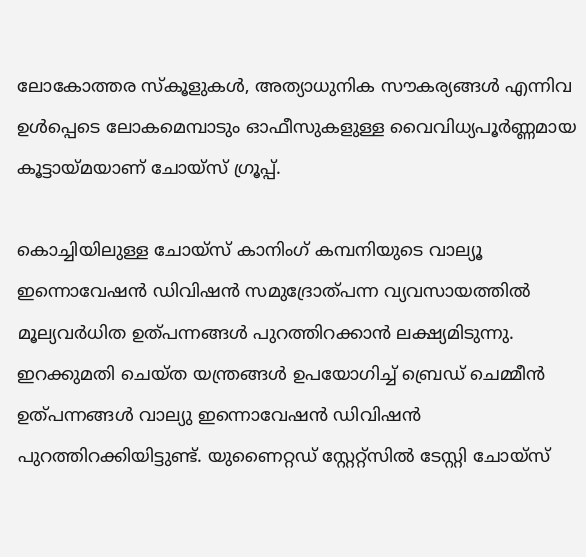ലോകോത്തര സ്‌കൂളുകള്‍, അത്യാധുനിക സൗകര്യങ്ങള്‍ എന്നിവ ഉള്‍പ്പെടെ ലോകമെമ്പാടും ഓഫീസുകളുള്ള വൈവിധ്യപൂര്‍ണ്ണമായ കൂട്ടായ്മയാണ് ചോയ്സ് ഗ്രൂപ്പ്.

കൊച്ചിയിലുള്ള ചോയ്സ് കാനിംഗ് കമ്പനിയുടെ വാല്യൂ ഇന്നൊവേഷന്‍ ഡിവിഷന്‍ സമുദ്രോത്പന്ന വ്യവസായത്തില്‍ മൂല്യവര്‍ധിത ഉത്പന്നങ്ങള്‍ പുറത്തിറക്കാന്‍ ലക്ഷ്യമിടുന്നു. ഇറക്കുമതി ചെയ്ത യന്ത്രങ്ങള്‍ ഉപയോഗിച്ച് ബ്രെഡ് ചെമ്മീന്‍ ഉത്പന്നങ്ങള്‍ വാല്യു ഇന്നൊവേഷന്‍ ഡിവിഷന്‍ പുറത്തിറക്കിയിട്ടുണ്ട്. യുണൈറ്റഡ് സ്റ്റേറ്റ്സില്‍ ടേസ്റ്റി ചോയ്സ്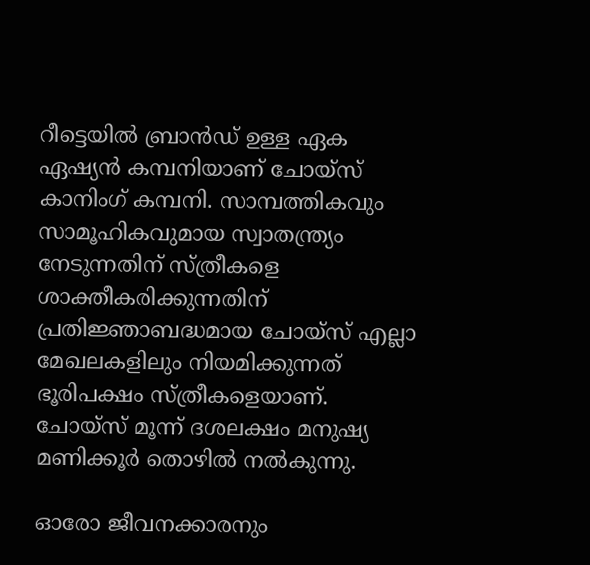റീട്ടെയില്‍ ബ്രാന്‍ഡ് ഉള്ള ഏക ഏഷ്യന്‍ കമ്പനിയാണ് ചോയ്സ് കാനിംഗ് കമ്പനി. സാമ്പത്തികവും സാമൂഹികവുമായ സ്വാതന്ത്ര്യം നേടുന്നതിന് സ്ത്രീകളെ ശാക്തീകരിക്കുന്നതിന് പ്രതിജ്ഞാബദ്ധമായ ചോയ്സ് എല്ലാ മേഖലകളിലും നിയമിക്കുന്നത് ഭൂരിപക്ഷം സ്ത്രീകളെയാണ്. ചോയ്സ് മൂന്ന് ദശലക്ഷം മനുഷ്യ മണിക്കൂര്‍ തൊഴില്‍ നല്‍കുന്നു.

ഓരോ ജീവനക്കാരനും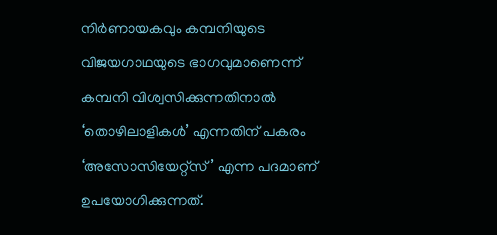നിര്‍ണായകവും കമ്പനിയുടെ വിജയഗാഥയുടെ ഭാഗവുമാണെന്ന് കമ്പനി വിശ്വസിക്കുന്നതിനാല്‍ ‘തൊഴിലാളികള്‍’ എന്നതിന് പകരം ‘അസോസിയേറ്റ്സ്’ എന്ന പദമാണ് ഉപയോഗിക്കുന്നത്.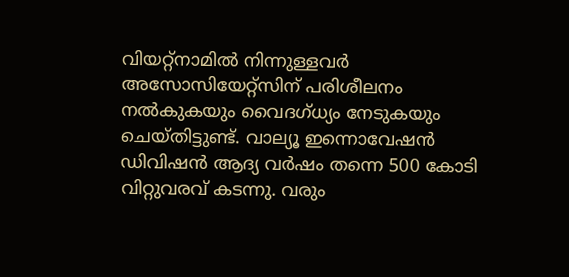വിയറ്റ്നാമില്‍ നിന്നുള്ളവര്‍ അസോസിയേറ്റ്സിന് പരിശീലനം നല്‍കുകയും വൈദഗ്ധ്യം നേടുകയും ചെയ്തിട്ടുണ്ട്. വാല്യൂ ഇന്നൊവേഷന്‍ ഡിവിഷന്‍ ആദ്യ വര്‍ഷം തന്നെ 500 കോടി വിറ്റുവരവ് കടന്നു. വരും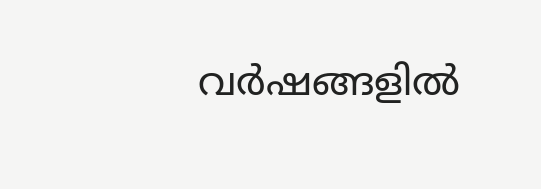വര്‍ഷങ്ങളില്‍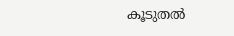കൂടുതല്‍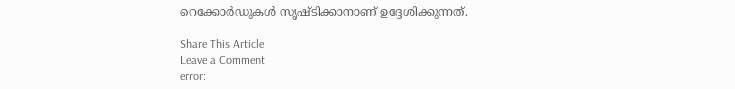റെക്കോര്‍ഡുകള്‍ സൃഷ്ടിക്കാനാണ് ഉദ്ദേശിക്കുന്നത്.

Share This Article
Leave a Comment
error: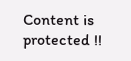Content is protected !!